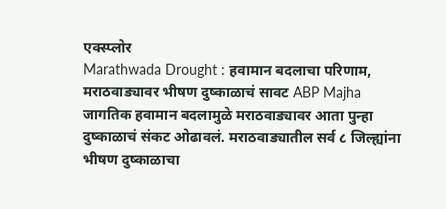एक्स्प्लोर
Marathwada Drought : हवामान बदलाचा परिणाम, मराठवाड्यावर भीषण दुष्काळाचं सावट ABP Majha
जागतिक हवामान बदलामुळे मराठवाड्यावर आता पुन्हा दुष्काळाचं संकट ओढावलं. मराठवाड्यातील सर्व ८ जिल्ह्यांना भीषण दुष्काळाचा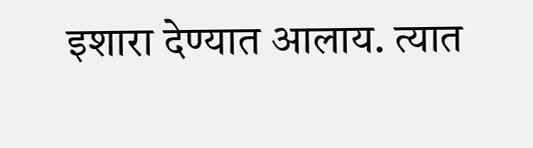इशारा देण्यात आलाय. त्यात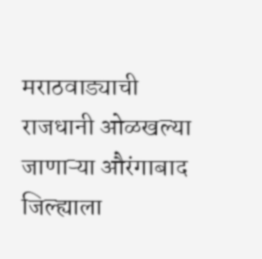मराठवाड्याची राजधानी ओळखल्या जाणाऱ्या औरंगाबाद जिल्ह्याला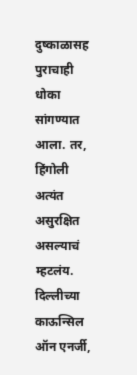दुष्काळासह पुराचाही धोका सांगण्यात आला. तर, हिंगोली अत्यंत असुरक्षित असल्याचं म्हटलंय. दिल्लीच्या काऊन्सिल ऑन एनर्जी,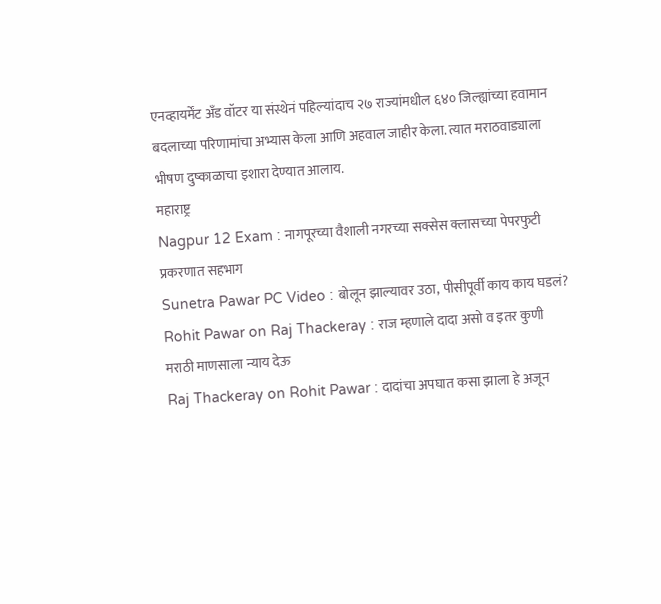एनव्हायर्मेंट अँड वॉटर या संस्थेनं पहिल्यांदाच २७ राज्यांमधील ६४० जिल्ह्यांच्या हवामान बदलाच्या परिणामांचा अभ्यास केला आणि अहवाल जाहीर केला. त्यात मराठवाड्याला भीषण दुष्काळाचा इशारा देण्यात आलाय.
महाराष्ट्र
Nagpur 12 Exam : नागपूरच्या वैशाली नगरच्या सक्सेस क्लासच्या पेपरफुटी प्रकरणात सहभाग
Sunetra Pawar PC Video : बोलून झाल्यावर उठा, पीसीपूर्वी काय काय घडलं?
Rohit Pawar on Raj Thackeray : राज म्हणाले दादा असो व इतर कुणी मराठी माणसाला न्याय देऊ
Raj Thackeray on Rohit Pawar : दादांचा अपघात कसा झाला हे अजून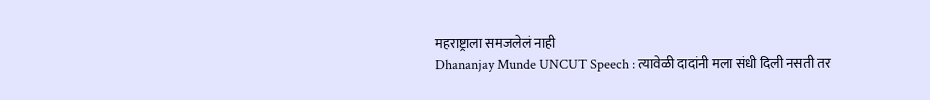महराष्ट्राला समजलेलं नाही
Dhananjay Munde UNCUT Speech : त्यावेळी दादांनी मला संधी दिली नसती तर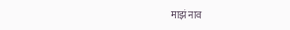माझं नाव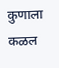कुणाला कळल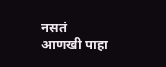नसतं
आणखी पाहा